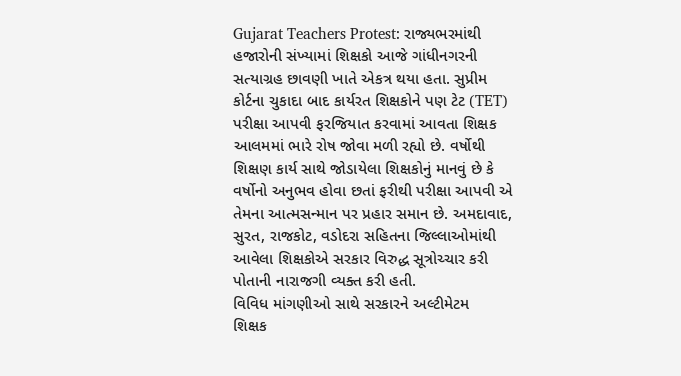Gujarat Teachers Protest: રાજ્યભરમાંથી હજારોની સંખ્યામાં શિક્ષકો આજે ગાંધીનગરની સત્યાગ્રહ છાવણી ખાતે એકત્ર થયા હતા. સુપ્રીમ કોર્ટના ચુકાદા બાદ કાર્યરત શિક્ષકોને પણ ટેટ (TET) પરીક્ષા આપવી ફરજિયાત કરવામાં આવતા શિક્ષક આલમમાં ભારે રોષ જોવા મળી રહ્યો છે. વર્ષોથી શિક્ષણ કાર્ય સાથે જોડાયેલા શિક્ષકોનું માનવું છે કે વર્ષોનો અનુભવ હોવા છતાં ફરીથી પરીક્ષા આપવી એ તેમના આત્મસન્માન પર પ્રહાર સમાન છે. અમદાવાદ, સુરત, રાજકોટ, વડોદરા સહિતના જિલ્લાઓમાંથી આવેલા શિક્ષકોએ સરકાર વિરુદ્ધ સૂત્રોચ્ચાર કરી પોતાની નારાજગી વ્યક્ત કરી હતી.
વિવિધ માંગણીઓ સાથે સરકારને અલ્ટીમેટમ
શિક્ષક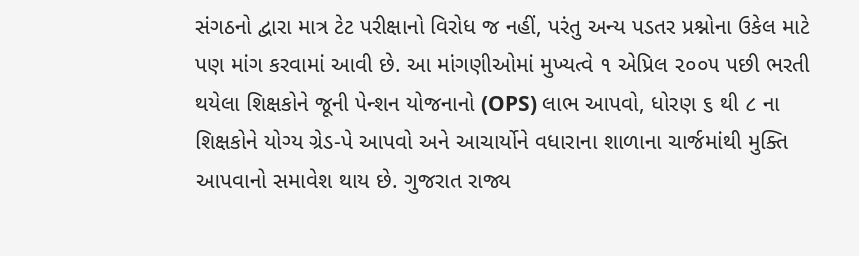સંગઠનો દ્વારા માત્ર ટેટ પરીક્ષાનો વિરોધ જ નહીં, પરંતુ અન્ય પડતર પ્રશ્નોના ઉકેલ માટે પણ માંગ કરવામાં આવી છે. આ માંગણીઓમાં મુખ્યત્વે ૧ એપ્રિલ ૨૦૦૫ પછી ભરતી થયેલા શિક્ષકોને જૂની પેન્શન યોજનાનો (OPS) લાભ આપવો, ધોરણ ૬ થી ૮ ના શિક્ષકોને યોગ્ય ગ્રેડ-પે આપવો અને આચાર્યોને વધારાના શાળાના ચાર્જમાંથી મુક્તિ આપવાનો સમાવેશ થાય છે. ગુજરાત રાજ્ય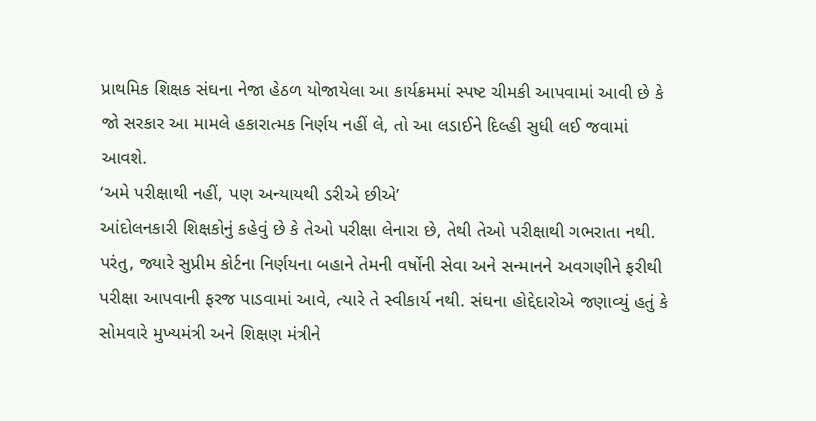પ્રાથમિક શિક્ષક સંઘના નેજા હેઠળ યોજાયેલા આ કાર્યક્રમમાં સ્પષ્ટ ચીમકી આપવામાં આવી છે કે જો સરકાર આ મામલે હકારાત્મક નિર્ણય નહીં લે, તો આ લડાઈને દિલ્હી સુધી લઈ જવામાં આવશે.
‘અમે પરીક્ષાથી નહીં, પણ અન્યાયથી ડરીએ છીએ’
આંદોલનકારી શિક્ષકોનું કહેવું છે કે તેઓ પરીક્ષા લેનારા છે, તેથી તેઓ પરીક્ષાથી ગભરાતા નથી. પરંતુ, જ્યારે સુપ્રીમ કોર્ટના નિર્ણયના બહાને તેમની વર્ષોની સેવા અને સન્માનને અવગણીને ફરીથી પરીક્ષા આપવાની ફરજ પાડવામાં આવે, ત્યારે તે સ્વીકાર્ય નથી. સંઘના હોદ્દેદારોએ જણાવ્યું હતું કે સોમવારે મુખ્યમંત્રી અને શિક્ષણ મંત્રીને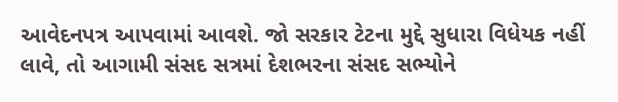આવેદનપત્ર આપવામાં આવશે. જો સરકાર ટેટના મુદ્દે સુધારા વિધેયક નહીં લાવે, તો આગામી સંસદ સત્રમાં દેશભરના સંસદ સભ્યોને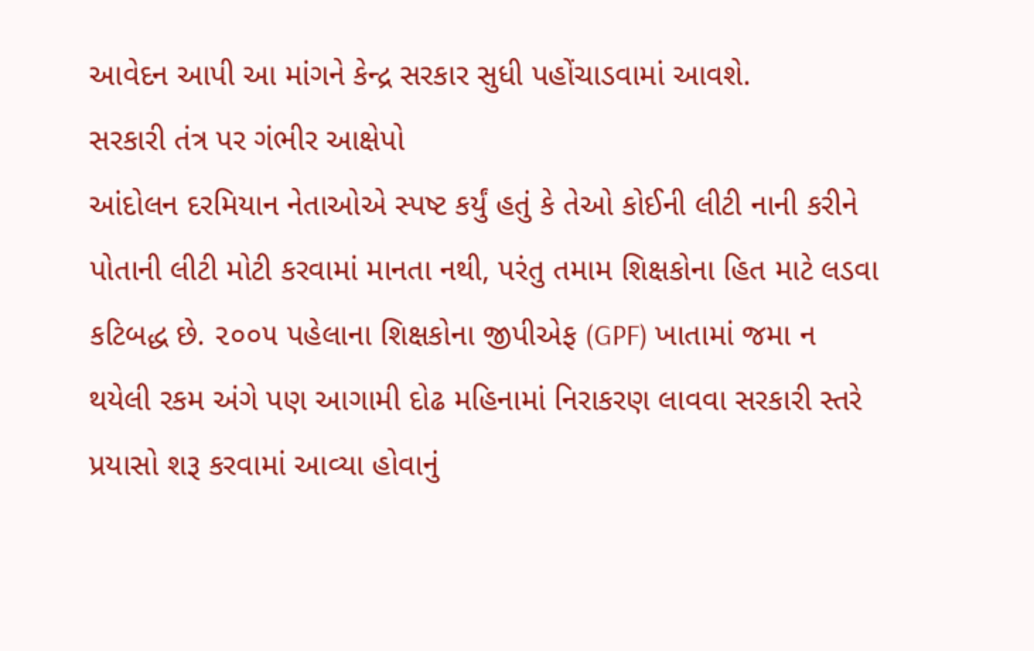આવેદન આપી આ માંગને કેન્દ્ર સરકાર સુધી પહોંચાડવામાં આવશે.
સરકારી તંત્ર પર ગંભીર આક્ષેપો
આંદોલન દરમિયાન નેતાઓએ સ્પષ્ટ કર્યું હતું કે તેઓ કોઈની લીટી નાની કરીને પોતાની લીટી મોટી કરવામાં માનતા નથી, પરંતુ તમામ શિક્ષકોના હિત માટે લડવા કટિબદ્ધ છે. ૨૦૦૫ પહેલાના શિક્ષકોના જીપીએફ (GPF) ખાતામાં જમા ન થયેલી રકમ અંગે પણ આગામી દોઢ મહિનામાં નિરાકરણ લાવવા સરકારી સ્તરે પ્રયાસો શરૂ કરવામાં આવ્યા હોવાનું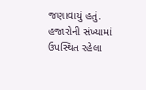જણાવાયું હતું. હજારોની સંખ્યામાં ઉપસ્થિત રહેલા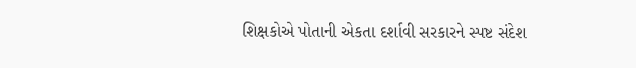શિક્ષકોએ પોતાની એકતા દર્શાવી સરકારને સ્પષ્ટ સંદેશ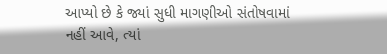આપ્યો છે કે જ્યાં સુધી માગણીઓ સંતોષવામાં નહીં આવે, ત્યાં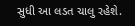સુધી આ લડત ચાલુ રહેશે.